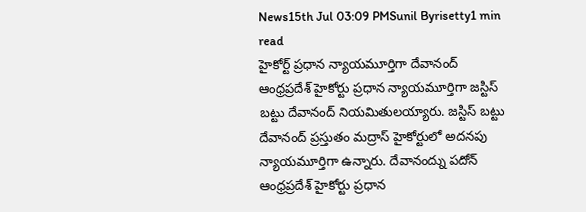News15th Jul 03:09 PMSunil Byrisetty1 min read
హైకోర్ట్ ప్రధాన న్యాయమూర్తిగా దేవానంద్
ఆంధ్రప్రదేశ్ హైకోర్టు ప్రధాన న్యాయమూర్తిగా జస్టిస్ బట్టు దేవానంద్ నియమితులయ్యారు. జస్టిస్ బట్టు దేవానంద్ ప్రస్తుతం మద్రాస్ హైకోర్టులో అదనపు న్యాయమూర్తిగా ఉన్నారు. దేవానంద్ను పదోన్
ఆంధ్రప్రదేశ్ హైకోర్టు ప్రధాన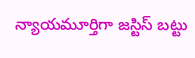న్యాయమూర్తిగా జస్టిస్ బట్టు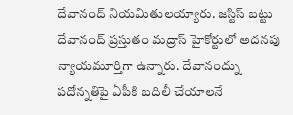దేవానంద్ నియమితులయ్యారు. జస్టిస్ బట్టు దేవానంద్ ప్రస్తుతం మద్రాస్ హైకోర్టులో అదనపు న్యాయమూర్తిగా ఉన్నారు. దేవానంద్ను పదోన్నతిపై ఏపీకి బదిలీ చేయాలనే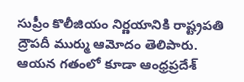సుప్రీం కొలీజియం నిర్ణయానికి రాష్ట్రపతి ద్రౌపదీ ముర్ము ఆమోదం తెలిపారు. ఆయన గతంలో కూడా ఆంధ్రప్రదేశ్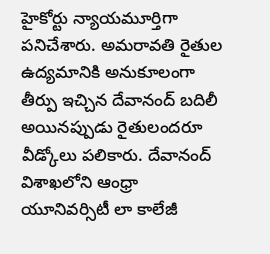హైకోర్టు న్యాయమూర్తిగా పనిచేశారు. అమరావతి రైతుల ఉద్యమానికి అనుకూలంగా తీర్పు ఇచ్చిన దేవానంద్ బదిలీ అయినప్పుడు రైతులందరూ వీడ్కోలు పలికారు. దేవానంద్ విశాఖలోని ఆంధ్రా యూనివర్సిటీ లా కాలేజీ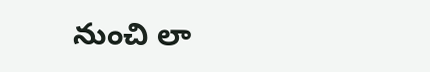నుంచి లా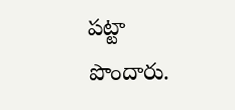పట్టా పొందారు.